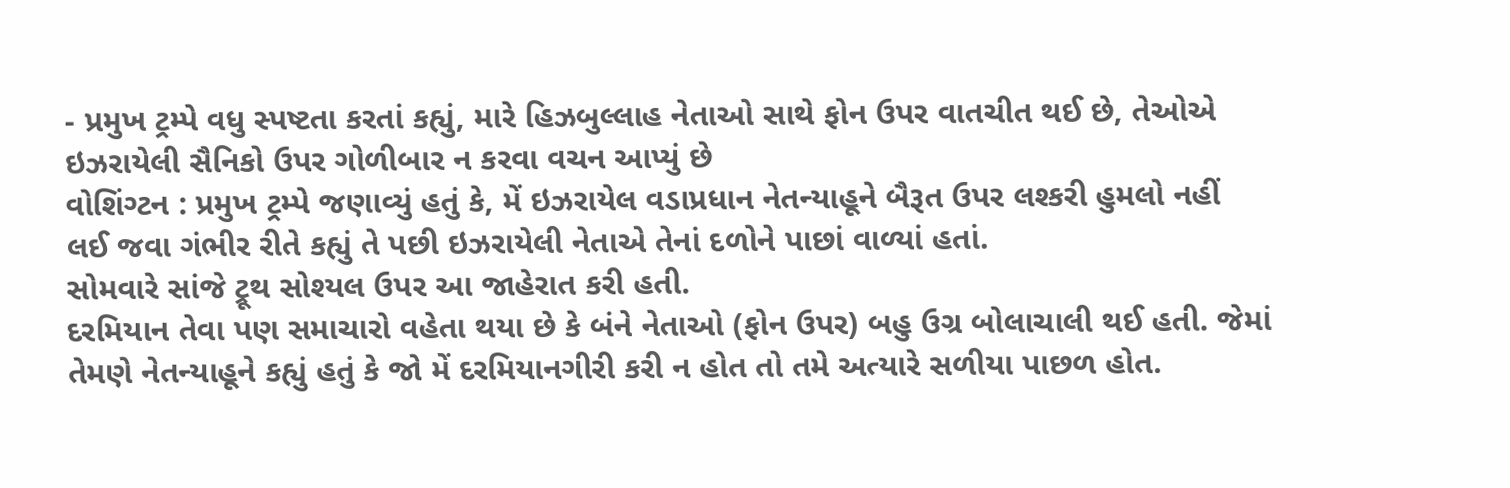- પ્રમુખ ટ્રમ્પે વધુ સ્પષ્ટતા કરતાં કહ્યું, મારે હિઝબુલ્લાહ નેતાઓ સાથે ફોન ઉપર વાતચીત થઈ છે, તેઓએ ઇઝરાયેલી સૈનિકો ઉપર ગોળીબાર ન કરવા વચન આપ્યું છે
વોશિંગ્ટન : પ્રમુખ ટ્રમ્પે જણાવ્યું હતું કે, મેં ઇઝરાયેલ વડાપ્રધાન નેતન્યાહૂને બૈરૂત ઉપર લશ્કરી હુમલો નહીં લઈ જવા ગંભીર રીતે કહ્યું તે પછી ઇઝરાયેલી નેતાએ તેનાં દળોને પાછાં વાળ્યાં હતાં.
સોમવારે સાંજે ટ્રૂથ સોશ્યલ ઉપર આ જાહેરાત કરી હતી.
દરમિયાન તેવા પણ સમાચારો વહેતા થયા છે કે બંને નેતાઓ (ફોન ઉપર) બહુ ઉગ્ર બોલાચાલી થઈ હતી. જેમાં તેમણે નેતન્યાહૂને કહ્યું હતું કે જો મેં દરમિયાનગીરી કરી ન હોત તો તમે અત્યારે સળીયા પાછળ હોત.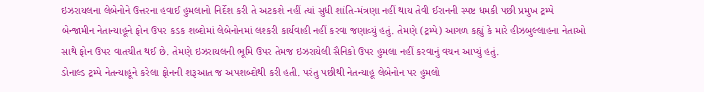ઇઝરાયલના લેબેનોને ઉત્તરના હવાઈ હુમલાનો નિર્દેશ કરી તે અટકશે નહીં ત્યાં સુધી શાંતિ-મંત્રણા નહીં થાય તેવી ઈરાનની સ્પષ્ટ ધમકી પછી પ્રમુખ ટ્રમ્પે બેન્જામીન નેતાન્યાહૂને ફોન ઉપર કડક શબ્દોમાં લેબેનોનમાં લશ્કરી કાર્યવાહી નહીં કરવા જણાવ્યું હતું. તેમણે (ટ્રમ્પે) આગળ કહ્યું કે મારે હીઝબુલ્લાહના નેતાઓ સાથે ફોન ઉપર વાતચીત થઈ છે. તેમણે ઇઝરાયલની ભૂમિ ઉપર તેમજ ઇઝરાયેલી સૈનિકો ઉપર હુમલા નહીં કરવાનું વચન આપ્યું હતું.
ડોનાલ્ડ ટ્રમ્પે નેતન્યાહૂને કરેલા ફોનની શરૂઆત જ અપશબ્દોથી કરી હતી. પરંતુ પછીથી નેતન્યાહૂ લેબેનોન પર હુમલો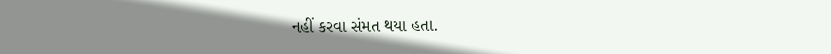નહીં કરવા સંમત થયા હતા.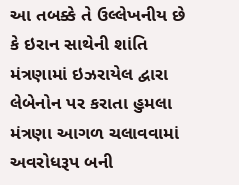આ તબક્કે તે ઉલ્લેખનીય છે કે ઇરાન સાથેની શાંતિ મંત્રણામાં ઇઝરાયેલ દ્વારા લેબેનોન પર કરાતા હુમલા મંત્રણા આગળ ચલાવવામાં અવરોધરૂપ બની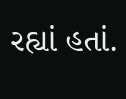રહ્યાં હતાં.